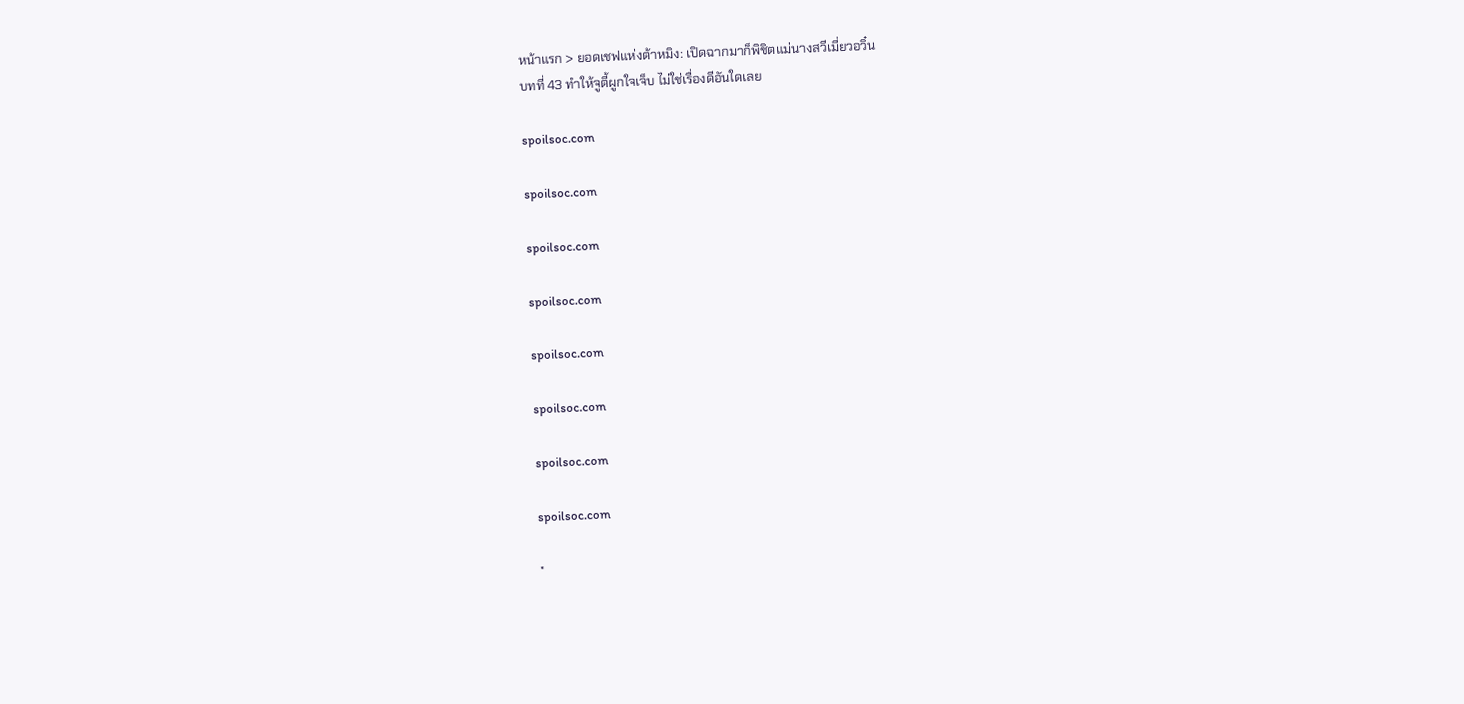หน้าแรก > ยอดเชฟแห่งต้าหมิง: เปิดฉากมาก็พิชิตแม่นางสวีเมี่ยวอวิ๋น
บทที่ 43 ทำให้จูตี้ผูกใจเจ็บ ไม่ใช่เรื่องดีอันใดเลย

spoilsoc.com

spoilsoc.com

spoilsoc.com

spoilsoc.com

spoilsoc.com

spoilsoc.com

spoilsoc.com

spoilsoc.com

*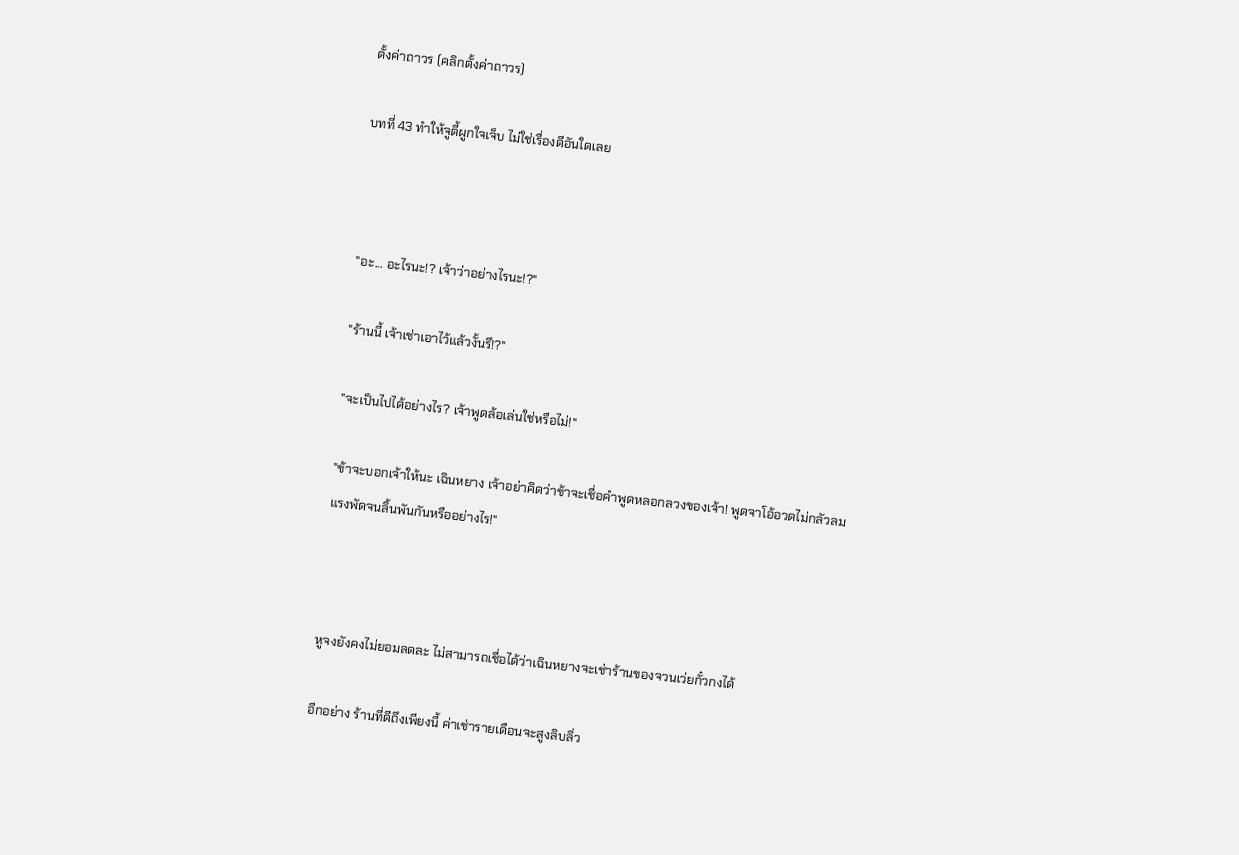ตั้งค่าถาวร (คลิกตั้งค่าถาวร)

บทที่ 43 ทำให้จูตี้ผูกใจเจ็บ ไม่ใช่เรื่องดีอันใดเลย



"อะ... อะไรนะ!? เจ้าว่าอย่างไรนะ!?"

"ร้านนี้ เจ้าเช่าเอาไว้แล้วงั้นรึ!?"

"จะเป็นไปได้อย่างไร? เจ้าพูดล้อเล่นใช่หรือไม่!"

"ข้าจะบอกเจ้าให้นะ เฉินหยาง เจ้าอย่าคิดว่าข้าจะเชื่อคำพูดหลอกลวงของเจ้า! พูดจาโอ้อวดไม่กลัวลมแรงพัดจนลิ้นพันกันหรืออย่างไร!"



หูจงยังคงไม่ยอมลดละ ไม่สามารถเชื่อได้ว่าเฉินหยางจะเช่าร้านของจวนเว่ยกั๋วกงได้

อีกอย่าง ร้านที่ดีถึงเพียงนี้ ค่าเช่ารายเดือนจะสูงลิบลิ่ว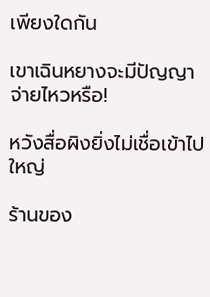เพียงใดกัน

เขาเฉินหยางจะมีปัญญาจ่ายไหวหรือ!

หวังสื่อผิงยิ่งไม่เชื่อเข้าไปใหญ่

ร้านของ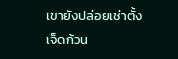เขายังปล่อยเช่าตั้งเจ็ดก้วน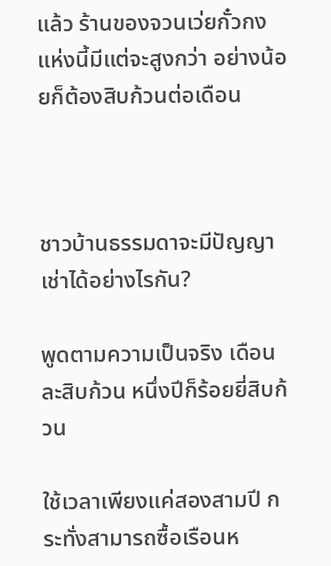แล้ว ร้านของจวนเว่ยกั๋วกงแห่งนี้มีแต่จะสูงกว่า อย่างน้อยก็ต้องสิบก้วนต่อเดือน



ชาวบ้านธรรมดาจะมีปัญญาเช่าได้อย่างไรกัน?

พูดตามความเป็นจริง เดือนละสิบก้วน หนึ่งปีก็ร้อยยี่สิบก้วน

ใช้เวลาเพียงแค่สองสามปี กระทั่งสามารถซื้อเรือนห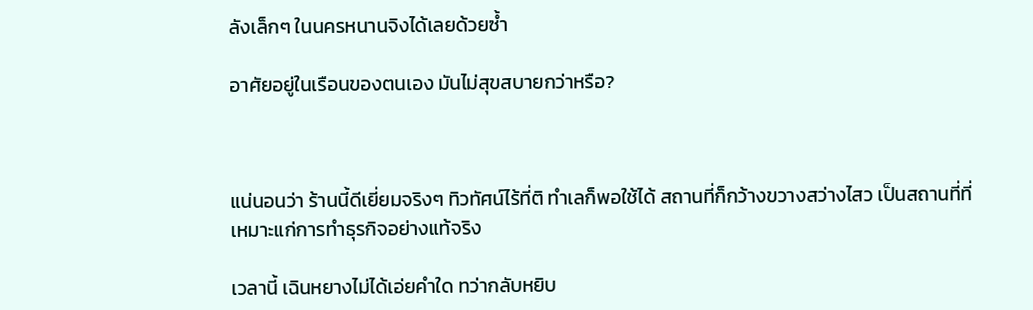ลังเล็กๆ ในนครหนานจิงได้เลยด้วยซ้ำ

อาศัยอยู่ในเรือนของตนเอง มันไม่สุขสบายกว่าหรือ?



แน่นอนว่า ร้านนี้ดีเยี่ยมจริงๆ ทิวทัศน์ไร้ที่ติ ทำเลก็พอใช้ได้ สถานที่ก็กว้างขวางสว่างไสว เป็นสถานที่ที่เหมาะแก่การทำธุรกิจอย่างแท้จริง

เวลานี้ เฉินหยางไม่ได้เอ่ยคำใด ทว่ากลับหยิบ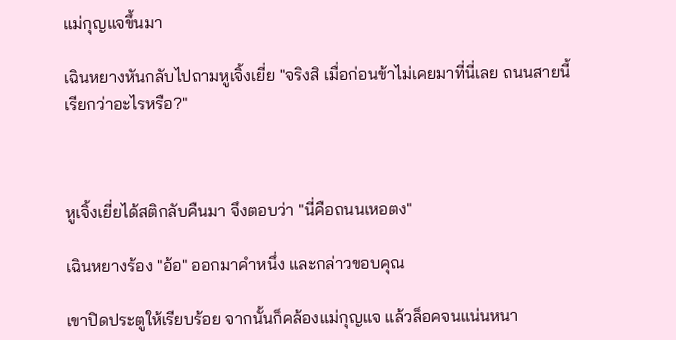แม่กุญแจขึ้นมา

เฉินหยางหันกลับไปถามหูเจิ้งเยี่ย "จริงสิ เมื่อก่อนข้าไม่เคยมาที่นี่เลย ถนนสายนี้เรียกว่าอะไรหรือ?"



หูเจิ้งเยี่ยได้สติกลับคืนมา จึงตอบว่า "นี่คือถนนเหอตง"

เฉินหยางร้อง "อ้อ" ออกมาคำหนึ่ง และกล่าวขอบคุณ

เขาปิดประตูให้เรียบร้อย จากนั้นก็คล้องแม่กุญแจ แล้วล็อคจนแน่นหนา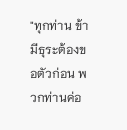"ทุกท่าน ข้ามีธุระต้องขอตัวก่อน พวกท่านค่อ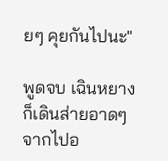ยๆ คุยกันไปนะ"

พูดจบ เฉินหยางก็เดินส่ายอาดๆ จากไปอ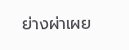ย่างผ่าเผย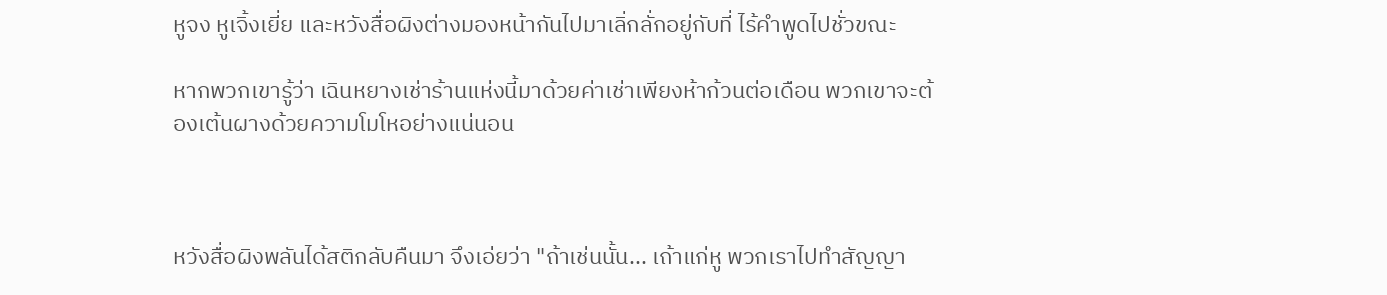หูจง หูเจิ้งเยี่ย และหวังสื่อผิงต่างมองหน้ากันไปมาเลิ่กลั่กอยู่กับที่ ไร้คำพูดไปชั่วขณะ

หากพวกเขารู้ว่า เฉินหยางเช่าร้านแห่งนี้มาด้วยค่าเช่าเพียงห้าก้วนต่อเดือน พวกเขาจะต้องเต้นผางด้วยความโมโหอย่างแน่นอน



หวังสื่อผิงพลันได้สติกลับคืนมา จึงเอ่ยว่า "ถ้าเช่นนั้น... เถ้าแก่หู พวกเราไปทำสัญญา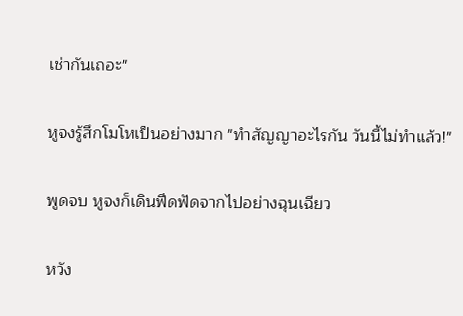เช่ากันเถอะ"

หูจงรู้สึกโมโหเป็นอย่างมาก "ทำสัญญาอะไรกัน วันนี้ไม่ทำแล้ว!"

พูดจบ หูจงก็เดินฟึดฟัดจากไปอย่างฉุนเฉียว

หวัง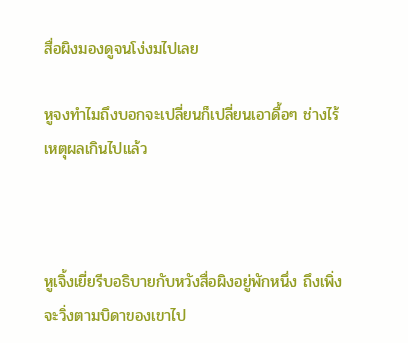สื่อผิงมองดูจนโง่งมไปเลย

หูจงทำไมถึงบอกจะเปลี่ยนก็เปลี่ยนเอาดื้อๆ ช่างไร้เหตุผลเกินไปแล้ว



หูเจิ้งเยี่ยรีบอธิบายกับหวังสื่อผิงอยู่พักหนึ่ง ถึงเพิ่งจะวิ่งตามบิดาของเขาไป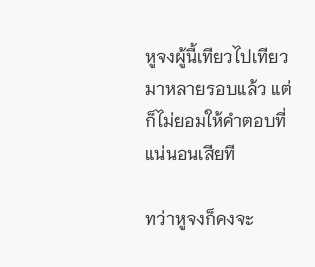หูจงผู้นี้เทียวไปเทียวมาหลายรอบแล้ว แต่ก็ไม่ยอมให้คำตอบที่แน่นอนเสียที

ทว่าหูจงก็คงจะ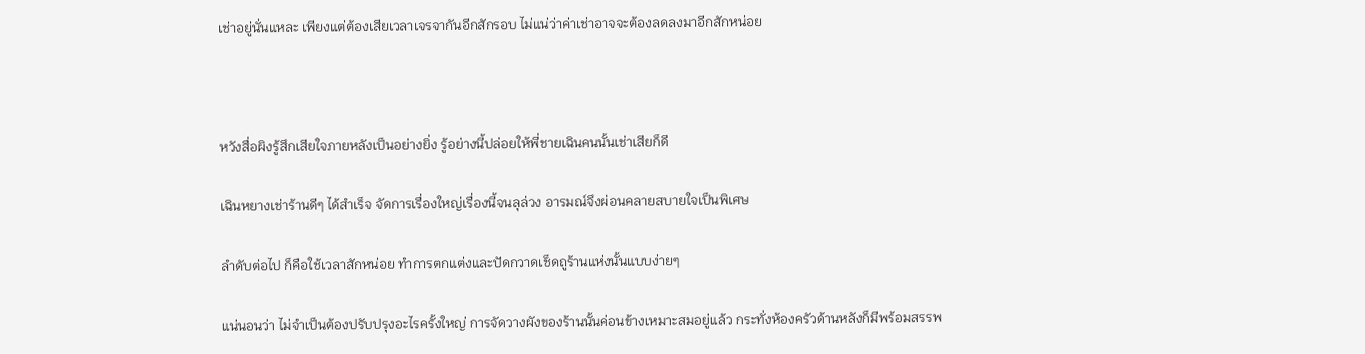เช่าอยู่นั่นแหละ เพียงแต่ต้องเสียเวลาเจรจากันอีกสักรอบ ไม่แน่ว่าค่าเช่าอาจจะต้องลดลงมาอีกสักหน่อย



หวังสื่อผิงรู้สึกเสียใจภายหลังเป็นอย่างยิ่ง รู้อย่างนี้ปล่อยให้พี่ชายเฉินคนนั้นเช่าเสียก็ดี

เฉินหยางเช่าร้านดีๆ ได้สำเร็จ จัดการเรื่องใหญ่เรื่องนี้จนลุล่วง อารมณ์จึงผ่อนคลายสบายใจเป็นพิเศษ

ลำดับต่อไป ก็คือใช้เวลาสักหน่อย ทำการตกแต่งและปัดกวาดเช็ดถูร้านแห่งนั้นแบบง่ายๆ

แน่นอนว่า ไม่จำเป็นต้องปรับปรุงอะไรครั้งใหญ่ การจัดวางผังของร้านนั้นค่อนข้างเหมาะสมอยู่แล้ว กระทั่งห้องครัวด้านหลังก็มีพร้อมสรรพ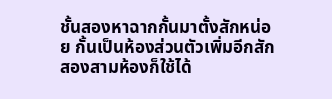ชั้นสองหาฉากกั้นมาตั้งสักหน่อย กั้นเป็นห้องส่วนตัวเพิ่มอีกสักสองสามห้องก็ใช้ได้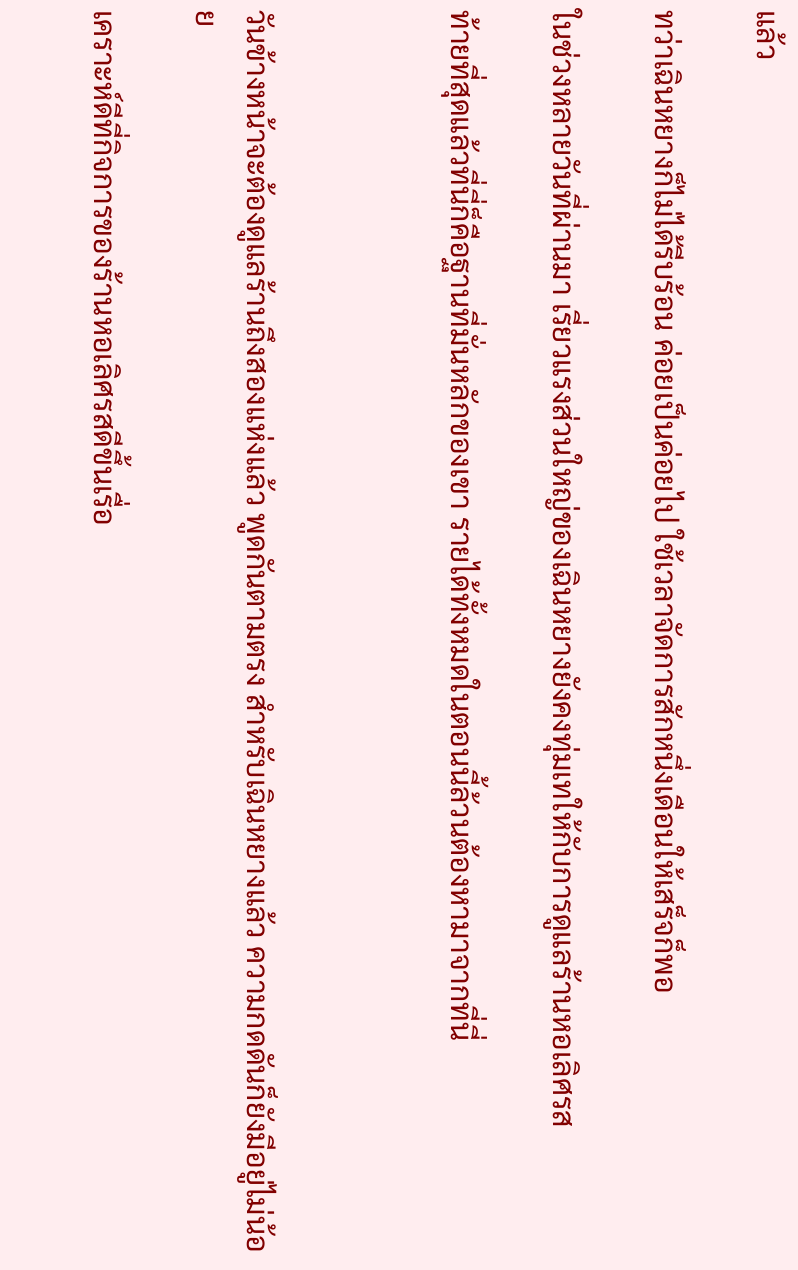แล้ว

ทว่าเฉินหยางก็ไม่ได้รีบร้อน ค่อยเป็นค่อยไป ใช้เวลาจัดการสักหนึ่งเดือนให้เสร็จก็พอ

ในช่วงหลายวันที่ผ่านมา เรี่ยวแรงส่วนใหญ่ของเฉินหยางยังคงทุ่มเทให้กับการดูแลร้านหอเลิศรส

ท้ายที่สุดแล้วที่นี่ก็คือฐานที่มั่นหลักของเขา รายได้ทั้งหมดในตอนนี้ล้วนต้องหามาจากที่นี่



วันข้างหน้าจะต้องดูแลร้านถึงสองแห่งแล้ว พูดกันตามตรง สำหรับเฉินหยางแล้ว ความกดดันก็ยังมีอยู่ไม่น้อย

เคราะห์ดีที่กิจการของร้านหอเลิศรสดีขึ้นเรื่อ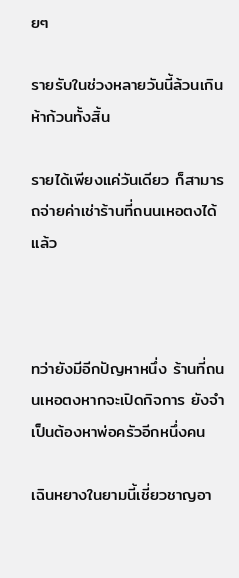ยๆ

รายรับในช่วงหลายวันนี้ล้วนเกินห้าก้วนทั้งสิ้น

รายได้เพียงแค่วันเดียว ก็สามารถจ่ายค่าเช่าร้านที่ถนนเหอตงได้แล้ว



ทว่ายังมีอีกปัญหาหนึ่ง ร้านที่ถนนเหอตงหากจะเปิดกิจการ ยังจำเป็นต้องหาพ่อครัวอีกหนึ่งคน

เฉินหยางในยามนี้เชี่ยวชาญอา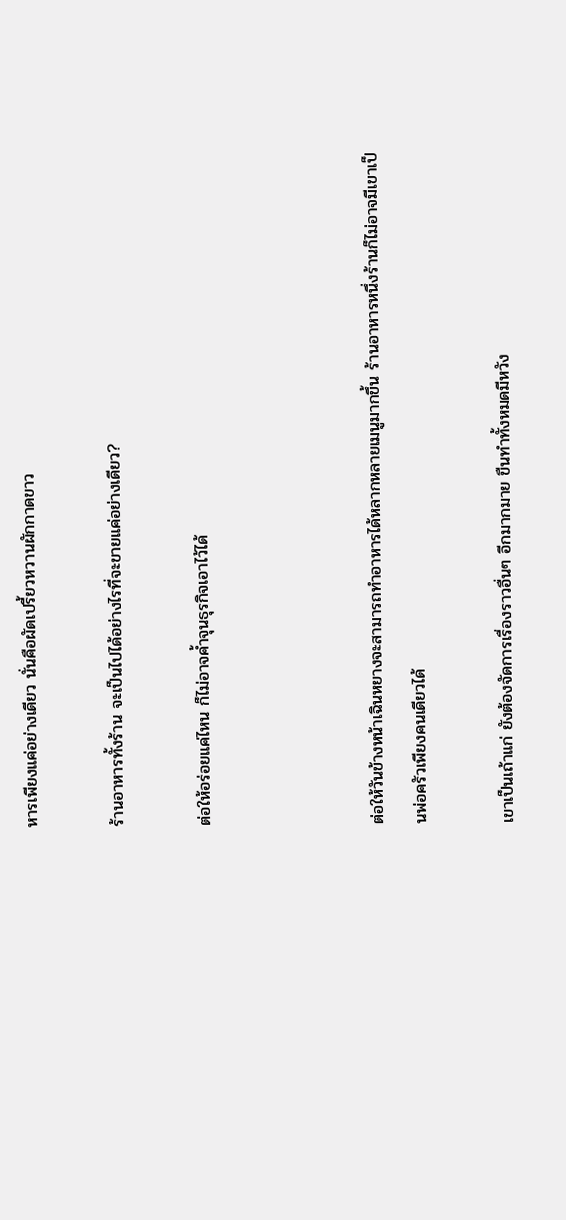หารเพียงแค่อย่างเดียว นั่นคือผัดเปรี้ยวหวานผักกาดขาว

ร้านอาหารทั้งร้าน จะเป็นไปได้อย่างไรที่จะขายแค่อย่างเดียว?

ต่อให้อร่อยแค่ไหน ก็ไม่อาจค้ำจุนธุรกิจเอาไว้ได้



ต่อให้วันข้างหน้าเฉินหยางจะสามารถทำอาหารได้หลากหลายเมนูมากขึ้น ร้านอาหารหนึ่งร้านก็ไม่อาจมีเขาเป็นพ่อครัวเพียงคนเดียวได้

เขาเป็นเถ้าแก่ ยังต้องจัดการเรื่องราวอื่นๆ อีกมากมาย ขืนทำทั้งหมดมีหวัง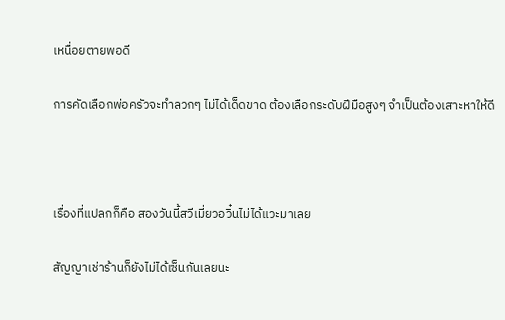เหนื่อยตายพอดี

การคัดเลือกพ่อครัวจะทำลวกๆ ไม่ได้เด็ดขาด ต้องเลือกระดับฝีมือสูงๆ จำเป็นต้องเสาะหาให้ดี



เรื่องที่แปลกก็คือ สองวันนี้สวีเมี่ยวอวิ๋นไม่ได้แวะมาเลย

สัญญาเช่าร้านก็ยังไม่ได้เซ็นกันเลยนะ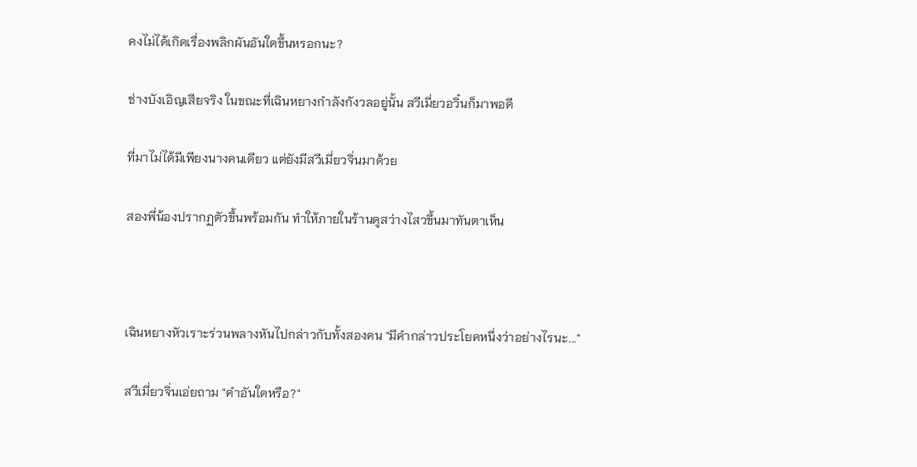คงไม่ได้เกิดเรื่องพลิกผันอันใดขึ้นหรอกนะ?

ช่างบังเอิญเสียจริง ในขณะที่เฉินหยางกำลังกังวลอยู่นั้น สวีเมี่ยวอวิ๋นก็มาพอดี

ที่มาไม่ได้มีเพียงนางคนเดียว แต่ยังมีสวีเมี่ยวจิ่นมาด้วย

สองพี่น้องปรากฏตัวขึ้นพร้อมกัน ทำให้ภายในร้านดูสว่างไสวขึ้นมาทันตาเห็น



เฉินหยางหัวเราะร่วนพลางหันไปกล่าวกับทั้งสองคน "มีคำกล่าวประโยคหนึ่งว่าอย่างไรนะ..."

สวีเมี่ยวจิ่นเอ่ยถาม "คำอันใดหรือ?"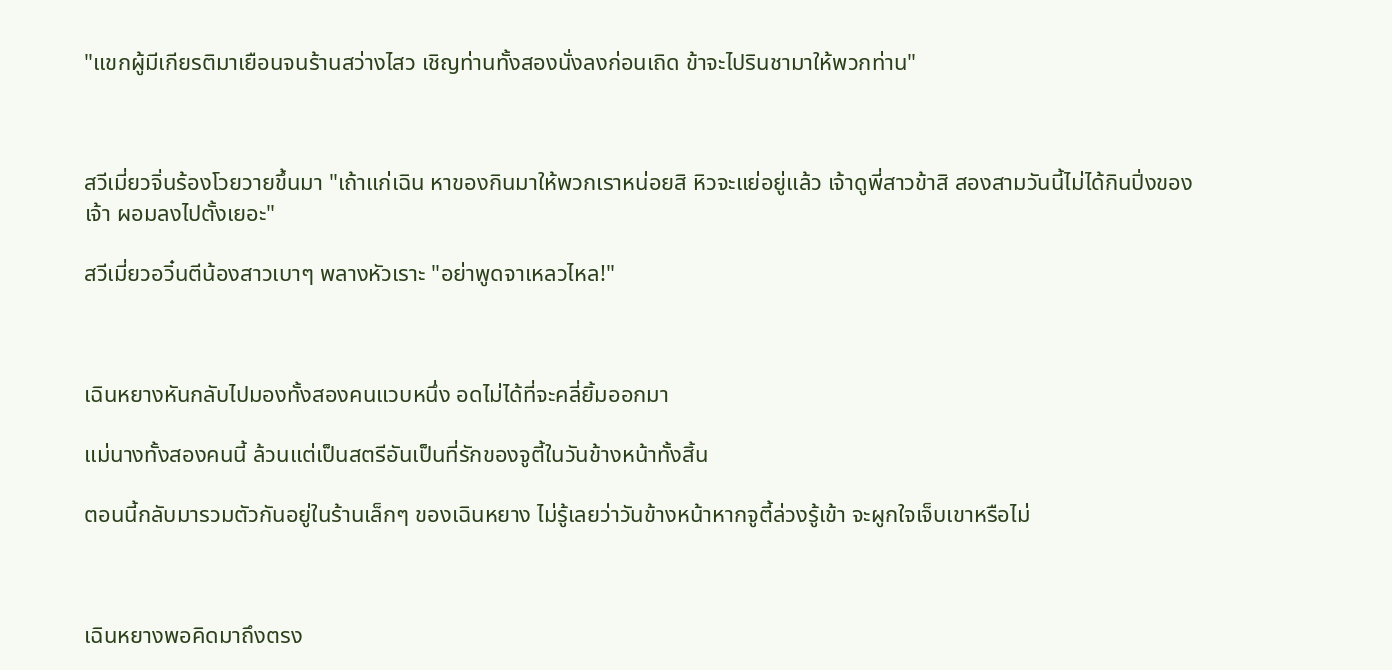"แขกผู้มีเกียรติมาเยือนจนร้านสว่างไสว เชิญท่านทั้งสองนั่งลงก่อนเถิด ข้าจะไปรินชามาให้พวกท่าน"



สวีเมี่ยวจิ่นร้องโวยวายขึ้นมา "เถ้าแก่เฉิน หาของกินมาให้พวกเราหน่อยสิ หิวจะแย่อยู่แล้ว เจ้าดูพี่สาวข้าสิ สองสามวันนี้ไม่ได้กินปิ่งของเจ้า ผอมลงไปตั้งเยอะ"

สวีเมี่ยวอวิ๋นตีน้องสาวเบาๆ พลางหัวเราะ "อย่าพูดจาเหลวไหล!"



เฉินหยางหันกลับไปมองทั้งสองคนแวบหนึ่ง อดไม่ได้ที่จะคลี่ยิ้มออกมา

แม่นางทั้งสองคนนี้ ล้วนแต่เป็นสตรีอันเป็นที่รักของจูตี้ในวันข้างหน้าทั้งสิ้น

ตอนนี้กลับมารวมตัวกันอยู่ในร้านเล็กๆ ของเฉินหยาง ไม่รู้เลยว่าวันข้างหน้าหากจูตี้ล่วงรู้เข้า จะผูกใจเจ็บเขาหรือไม่



เฉินหยางพอคิดมาถึงตรง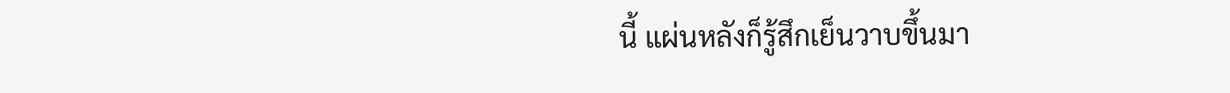นี้ แผ่นหลังก็รู้สึกเย็นวาบขึ้นมา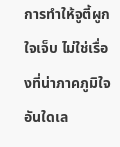การทำให้จูตี้ผูกใจเจ็บ ไม่ใช่เรื่องที่น่าภาคภูมิใจอันใดเล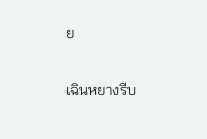ย

เฉินหยางรีบ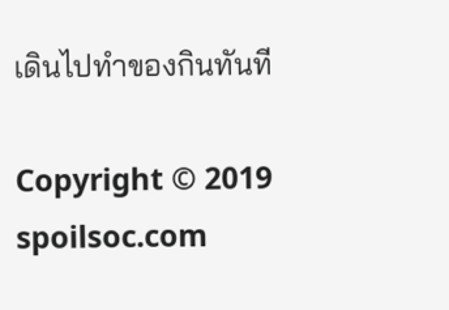เดินไปทำของกินทันที

Copyright © 2019 spoilsoc.com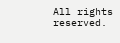All rights reserved.